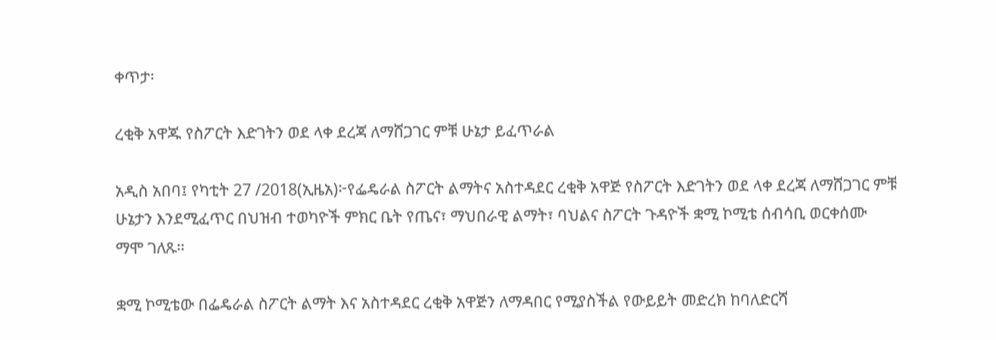ቀጥታ፡

ረቂቅ አዋጁ የስፖርት እድገትን ወደ ላቀ ደረጃ ለማሸጋገር ምቹ ሁኔታ ይፈጥራል

አዲስ አበባ፤ የካቲት 27 /2018(ኢዜአ)፦የፌዴራል ስፖርት ልማትና አስተዳደር ረቂቅ አዋጅ የስፖርት እድገትን ወደ ላቀ ደረጃ ለማሸጋገር ምቹ ሁኔታን እንደሚፈጥር በህዝብ ተወካዮች ምክር ቤት የጤና፣ ማህበራዊ ልማት፣ ባህልና ስፖርት ጉዳዮች ቋሚ ኮሚቴ ሰብሳቢ ወርቀሰሙ ማሞ ገለጹ።

ቋሚ ኮሚቴው በፌዴራል ስፖርት ልማት እና አስተዳደር ረቂቅ አዋጅን ለማዳበር የሚያስችል የውይይት መድረክ ከባለድርሻ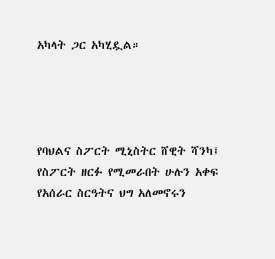አካላት ጋር አካሂዷል።




የባህልና ስፖርት ሚኒስትር ሸዊት ሻንካ፤ የስፖርት ዘርፉ የሚመራበት ሁሉን አቀፍ የአሰራር ስርዓትና ህግ አለመኖሩን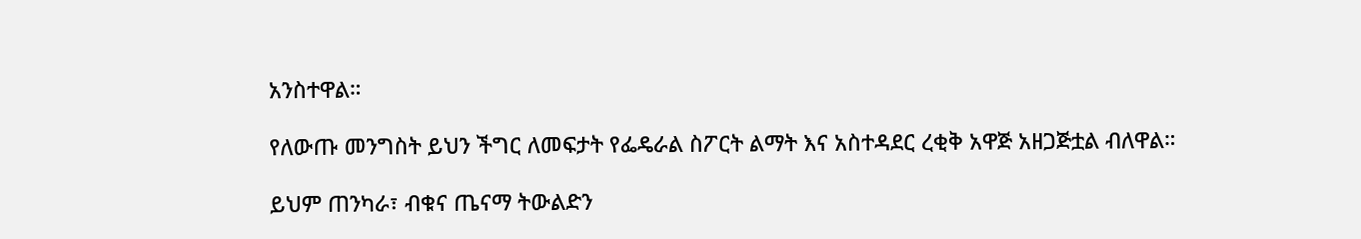አንስተዋል።

የለውጡ መንግስት ይህን ችግር ለመፍታት የፌዴራል ስፖርት ልማት እና አስተዳደር ረቂቅ አዋጅ አዘጋጅቷል ብለዋል።

ይህም ጠንካራ፣ ብቁና ጤናማ ትውልድን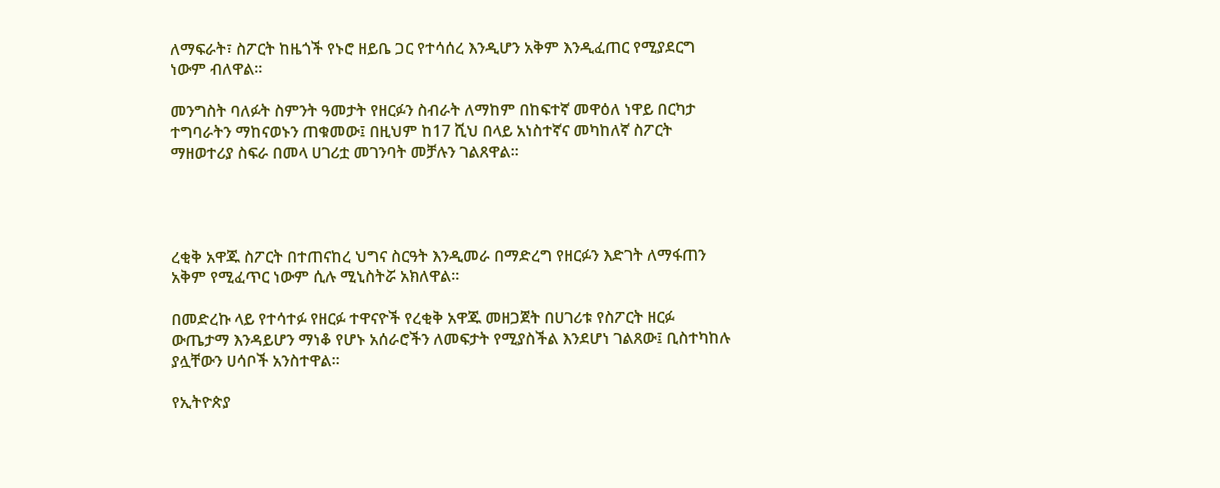ለማፍራት፣ ስፖርት ከዜጎች የኑሮ ዘይቤ ጋር የተሳሰረ እንዲሆን አቅም እንዲፈጠር የሚያደርግ ነውም ብለዋል።

መንግስት ባለፉት ስምንት ዓመታት የዘርፉን ስብራት ለማከም በከፍተኛ መዋዕለ ነዋይ በርካታ ተግባራትን ማከናወኑን ጠቁመው፤ በዚህም ከ17 ሺህ በላይ አነስተኛና መካከለኛ ስፖርት ማዘወተሪያ ስፍራ በመላ ሀገሪቷ መገንባት መቻሉን ገልጸዋል።




ረቂቅ አዋጁ ስፖርት በተጠናከረ ህግና ስርዓት እንዲመራ በማድረግ የዘርፉን እድገት ለማፋጠን አቅም የሚፈጥር ነውም ሲሉ ሚኒስትሯ አክለዋል።

በመድረኩ ላይ የተሳተፉ የዘርፉ ተዋናዮች የረቂቅ አዋጁ መዘጋጀት በሀገሪቱ የስፖርት ዘርፉ ውጤታማ እንዳይሆን ማነቆ የሆኑ አሰራሮችን ለመፍታት የሚያስችል እንደሆነ ገልጸው፤ ቢስተካከሉ ያሏቸውን ሀሳቦች አንስተዋል።

የኢትዮጵያ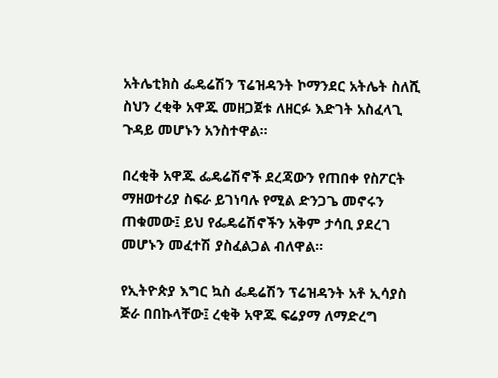አትሌቲክስ ፌዴሬሽን ፕሬዝዳንት ኮማንደር አትሌት ስለሺ ስህን ረቂቅ አዋጁ መዘጋጀቱ ለዘርፉ እድገት አስፈላጊ ጉዳይ መሆኑን አንስተዋል።

በረቂቅ አዋጁ ፌዴሬሽኖች ደረጃውን የጠበቀ የስፖርት ማዘወተሪያ ስፍራ ይገነባሉ የሚል ድንጋጌ መኖሩን ጠቁመው፤ ይህ የፌዴሬሽኖችን አቅም ታሳቢ ያደረገ መሆኑን መፈተሽ ያስፈልጋል ብለዋል።

የኢትዮጵያ እግር ኳስ ፌዴሬሽን ፕሬዝዳንት አቶ ኢሳያስ ጅራ በበኩላቸው፤ ረቂቅ አዋጁ ፍሬያማ ለማድረግ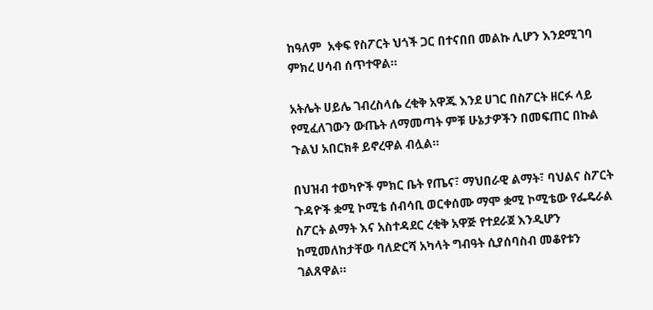ከዓለም  አቀፍ የስፖርት ህጎች ጋር በተናበበ መልኩ ሊሆን እንደሚገባ ምክረ ሀሳብ ሰጥተዋል።

አትሌት ሀይሌ ገብረስላሴ ረቂቅ አዋጁ እንደ ሀገር በስፖርት ዘርፉ ላይ የሚፈለገውን ውጤት ለማመጣት ምቹ ሁኔታዎችን በመፍጠር በኩል ጉልህ አበርክቶ ይኖረዋል ብሏል።

በህዝብ ተወካዮች ምክር ቤት የጤና፣ ማህበራዊ ልማት፣ ባህልና ስፖርት ጉዳዮች ቋሚ ኮሚቴ ሰብሳቢ ወርቀሰሙ ማሞ ቋሚ ኮሚቴው የፌዴራል ስፖርት ልማት እና አስተዳደር ረቂቅ አዋጅ የተደራጀ እንዲሆን ከሚመለከታቸው ባለድርሻ አካላት ግብዓት ሲያሰባስብ መቆየቱን ገልጸዋል።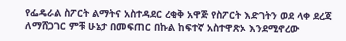የፌዴራል ስፖርት ልማትና አስተዳደር ረቂቅ አዋጅ የስፖርት እድገትን ወደ ላቀ ደረጃ ለማሸጋገር ምቹ ሁኔታ በመፍጠር በኩል ከፍተኛ አስተዋጽኦ እንደሚኖረው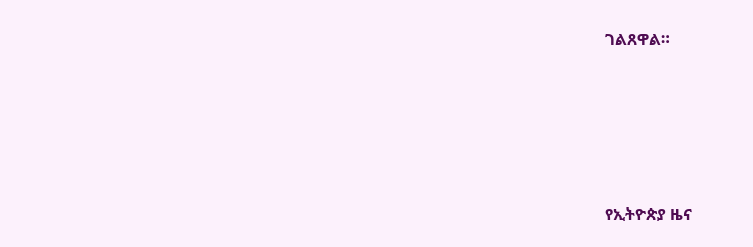ገልጸዋል።









የኢትዮጵያ ዜና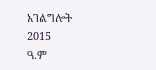አገልግሎት
2015
ዓ.ም